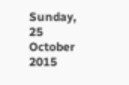Sunday, 25 October 2015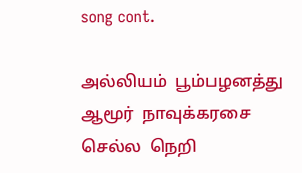song cont.

அல்லியம்  பூம்பழனத்து  ஆமூர்  நாவுக்கரசை
செல்ல  நெறி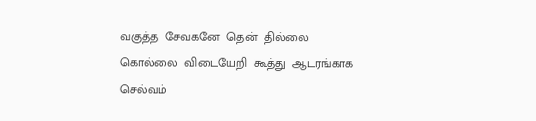வகுத்த  சேவகனே  தென்  தில்லை
கொல்லை  விடையேறி  கூத்து  ஆடரங்காக
செல்வம்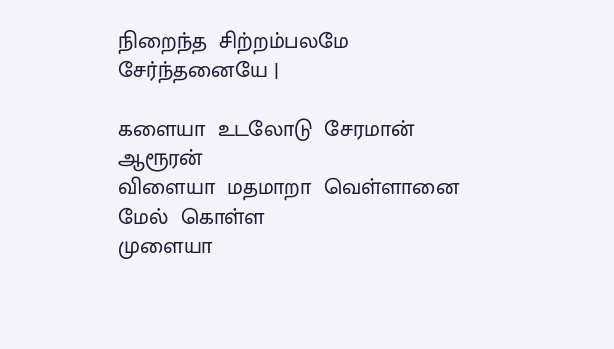நிறைந்த  சிற்றம்பலமே  சேர்ந்தனையே |

களையா  உடலோடு  சேரமான்  ஆரூரன்
விளையா  மதமாறா  வெள்ளானை  மேல்  கொள்ள
முளையா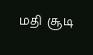மதி  சூடி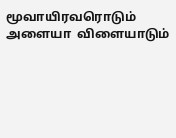மூவாயிரவரொடும்
அளையா  விளையாடும்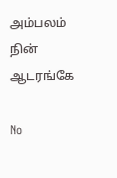அம்பலம்  நின்  ஆடரங்கே

No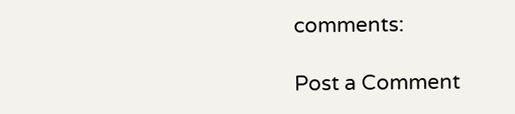comments:

Post a Comment